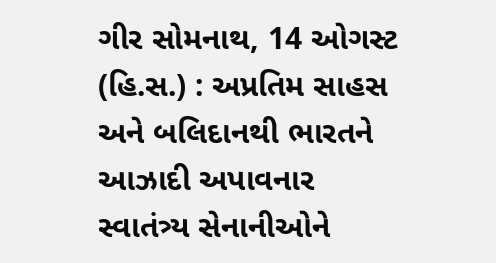ગીર સોમનાથ, 14 ઓગસ્ટ (હિ.સ.) : અપ્રતિમ સાહસ અને બલિદાનથી ભારતને આઝાદી અપાવનાર સ્વાતંત્ર્ય સેનાનીઓને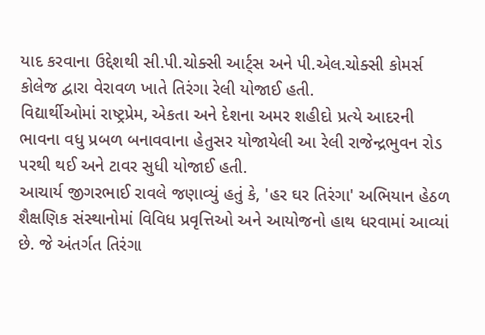યાદ કરવાના ઉદ્દેશથી સી.પી.ચોક્સી આર્ટ્સ અને પી.એલ.ચોક્સી કોમર્સ કોલેજ દ્વારા વેરાવળ ખાતે તિરંગા રેલી યોજાઈ હતી.
વિદ્યાર્થીઓમાં રાષ્ટ્રપ્રેમ, એકતા અને દેશના અમર શહીદો પ્રત્યે આદરની ભાવના વધુ પ્રબળ બનાવવાના હેતુસર યોજાયેલી આ રેલી રાજેન્દ્રભુવન રોડ પરથી થઈ અને ટાવર સુધી યોજાઈ હતી.
આચાર્ય જીગરભાઈ રાવલે જણાવ્યું હતું કે, 'હર ઘર તિરંગા' અભિયાન હેઠળ શૈક્ષણિક સંસ્થાનોમાં વિવિધ પ્રવૃત્તિઓ અને આયોજનો હાથ ધરવામાં આવ્યાં છે. જે અંતર્ગત તિરંગા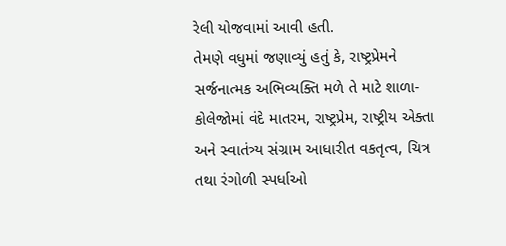રેલી યોજવામાં આવી હતી.
તેમણે વધુમાં જણાવ્યું હતું કે, રાષ્ટ્રપ્રેમને સર્જનાત્મક અભિવ્યક્તિ મળે તે માટે શાળા-કોલેજોમાં વંદે માતરમ, રાષ્ટ્રપ્રેમ, રાષ્ટ્રીય એક્તા અને સ્વાતંત્ર્ય સંગ્રામ આધારીત વકતૃત્વ, ચિત્ર તથા રંગોળી સ્પર્ધાઓ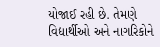યોજાઈ રહી છે. તેમણે વિદ્યાર્થીઓ અને નાગરિકોને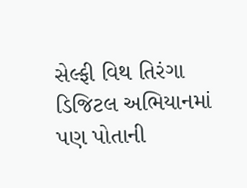સેલ્ફી વિથ તિરંગા ડિજિટલ અભિયાનમાં પણ પોતાની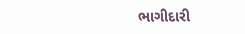ભાગીદારી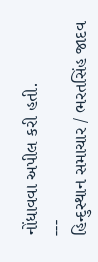નોંધાવવા અપીલ કરી હતી.
---
હિન્દુસ્થાન સમાચાર / ભરતસિંહ જાદવ